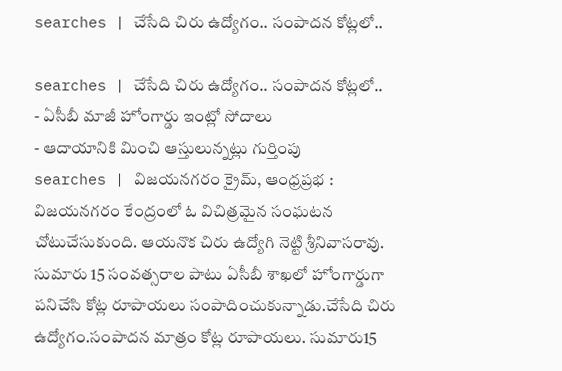searches | చేసేది చిరు ఉద్యోగం.. సంపాదన కోట్లలో..

searches | చేసేది చిరు ఉద్యోగం.. సంపాదన కోట్లలో..
- ఏసీబీ మాజీ హోంగార్డు ఇంట్లో సోదాలు
- ఆదాయానికి మించి ఆస్తులున్నట్లు గుర్తింపు
searches | విజయనగరం క్రైమ్, ఆంధ్రప్రభ : విజయనగరం కేంద్రంలో ఓ విచిత్రమైన సంఘటన చోటుచేసుకుంది. ఆయనొక చిరు ఉద్యోగి నెట్టి శ్రీనివాసరావు. సుమారు 15 సంవత్సరాల పాటు ఏసీబీ శాఖలో హోంగార్డుగా పనిచేసి కోట్ల రూపాయలు సంపాదించుకున్నాడు.చేసేది చిరు ఉద్యోగం.సంపాదన మాత్రం కోట్ల రూపాయలు. సుమారు15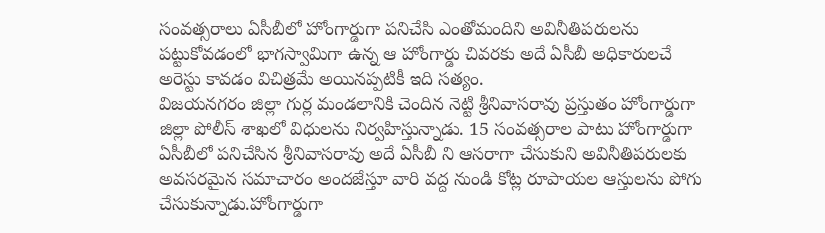సంవత్సరాలు ఏసీబీలో హోంగార్డుగా పనిచేసి ఎంతోమందిని అవినీతిపరులను పట్టుకోవడంలో భాగస్వామిగా ఉన్న ఆ హోంగార్డు చివరకు అదే ఏసీబీ అధికారులచే అరెస్టు కావడం విచిత్రమే అయినప్పటికీ ఇది సత్యం.
విజయనగరం జిల్లా గుర్ల మండలానికి చెందిన నెట్టి శ్రీనివాసరావు ప్రస్తుతం హోంగార్డుగా జిల్లా పోలీస్ శాఖలో విధులను నిర్వహిస్తున్నాడు. 15 సంవత్సరాల పాటు హోంగార్డుగా ఏసీబీలో పనిచేసిన శ్రీనివాసరావు అదే ఏసీబీ ని ఆసరాగా చేసుకుని అవినీతిపరులకు అవసరమైన సమాచారం అందజేస్తూ వారి వద్ద నుండి కోట్ల రూపాయల ఆస్తులను పోగు చేసుకున్నాడు.హోంగార్డుగా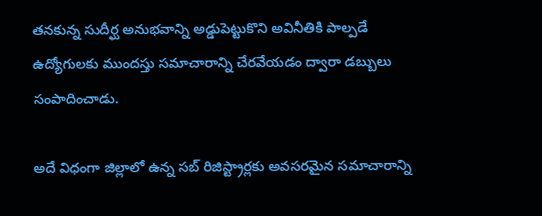తనకున్న సుదీర్ఘ అనుభవాన్ని అడ్డుపెట్టుకొని అవినీతికి పాల్పడే ఉద్యోగులకు ముందస్తు సమాచారాన్ని చేరవేయడం ద్వారా డబ్బులు సంపాదించాడు.

అదే విధంగా జిల్లాలో ఉన్న సబ్ రిజిస్ట్రార్లకు అవసరమైన సమాచారాన్ని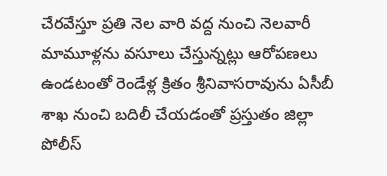చేరవేస్తూ ప్రతి నెల వారి వద్ద నుంచి నెలవారీ మామూళ్లను వసూలు చేస్తున్నట్లు ఆరోపణలు ఉండటంతో రెండేళ్ల క్రితం శ్రీనివాసరావును ఏసీబీ శాఖ నుంచి బదిలీ చేయడంతో ప్రస్తుతం జిల్లా పోలీస్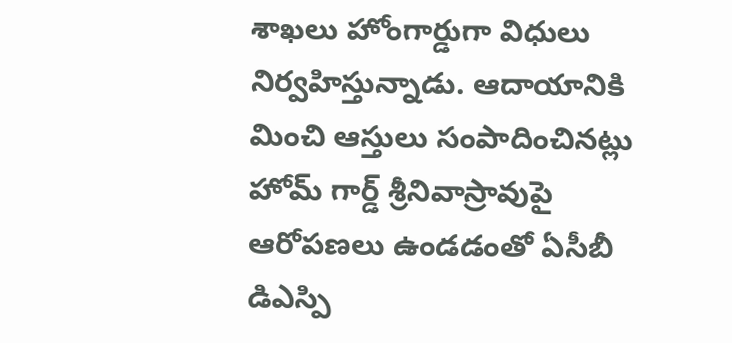శాఖలు హోంగార్డుగా విధులు నిర్వహిస్తున్నాడు. ఆదాయానికి మించి ఆస్తులు సంపాదించినట్లు హోమ్ గార్డ్ శ్రీనివాస్రావుపై ఆరోపణలు ఉండడంతో ఏసీబీ డిఎస్పి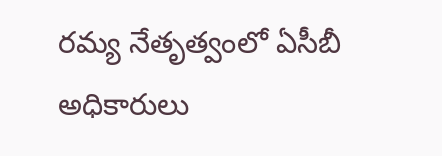రమ్య నేతృత్వంలో ఏసీబీ అధికారులు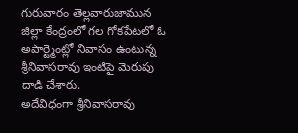గురువారం తెల్లవారుజామున జిల్లా కేంద్రంలో గల గోకపేటలో ఓ అపార్ట్మెంట్లో నివాసం ఉంటున్న శ్రీనివాసరావు ఇంటిపై మెరుపు దాడి చేశారు.
అదేవిధంగా శ్రీనివాసరావు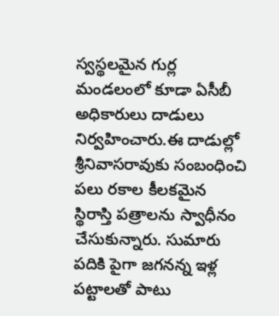స్వస్థలమైన గుర్ల మండలంలో కూడా ఏసీబీ అధికారులు దాడులు నిర్వహించారు.ఈ దాడుల్లో శ్రీనివాసరావుకు సంబంధించి పలు రకాల కీలకమైన స్థిరాస్తి పత్రాలను స్వాధీనం చేసుకున్నారు. సుమారు పదికి పైగా జగనన్న ఇళ్ల పట్టాలతో పాటు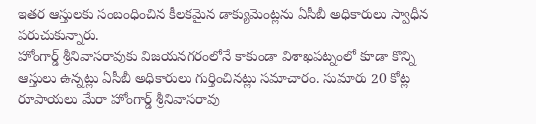ఇతర ఆస్తులకు సంబంధించిన కీలకమైన డాక్యుమెంట్లను ఏసీబీ అధికారులు స్వాధీన పరుచుకున్నారు.
హోంగార్డ్ శ్రీనివాసరావుకు విజయనగరంలోనే కాకుండా విశాఖపట్నంలో కూడా కొన్ని ఆస్తులు ఉన్నట్లు ఏసీబీ అధికారులు గుర్తించినట్లు సమాచారం. సుమారు 20 కోట్ల రూపాయలు మేరా హోంగార్డ్ శ్రీనివాసరావు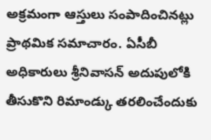అక్రమంగా ఆస్తులు సంపాదించినట్లు ప్రాథమిక సమాచారం. ఏసీబీ అధికారులు శ్రీనివాసన్ అదుపులోకి తీసుకొని రిమాండ్కు తరలించేందుకు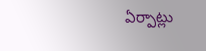ఏర్పాట్లు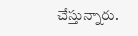చేస్తున్నారు.